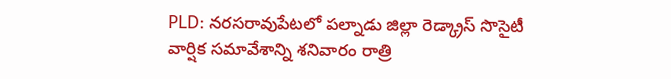PLD: నరసరావుపేటలో పల్నాడు జిల్లా రెడ్క్రాస్ సొసైటీ వార్షిక సమావేశాన్ని శనివారం రాత్రి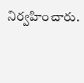నిర్వహించారు.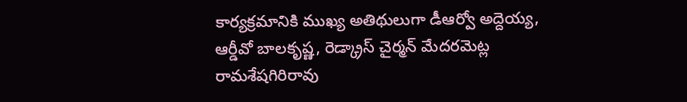కార్యక్రమానికి ముఖ్య అతిథులుగా డీఆర్వో అద్దెయ్య, ఆర్డీవో బాలకృష్ణ, రెడ్క్రాస్ చైర్మన్ మేదరమెట్ల రామశేషగిరిరావు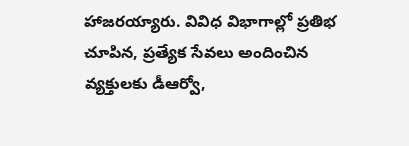హాజరయ్యారు. వివిధ విభాగాల్లో ప్రతిభ చూపిన, ప్రత్యేక సేవలు అందించిన వ్యక్తులకు డీఆర్వో,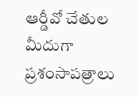ఆర్డీవో చేతుల మీదుగా ప్రశంసాపత్రాలు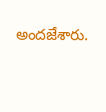అందజేశారు.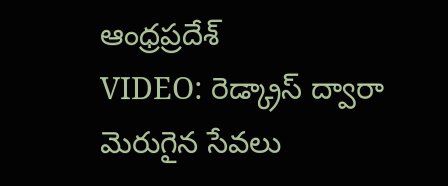ఆంధ్రప్రదేశ్
VIDEO: రెడ్క్రాస్ ద్వారా మెరుగైన సేవలు